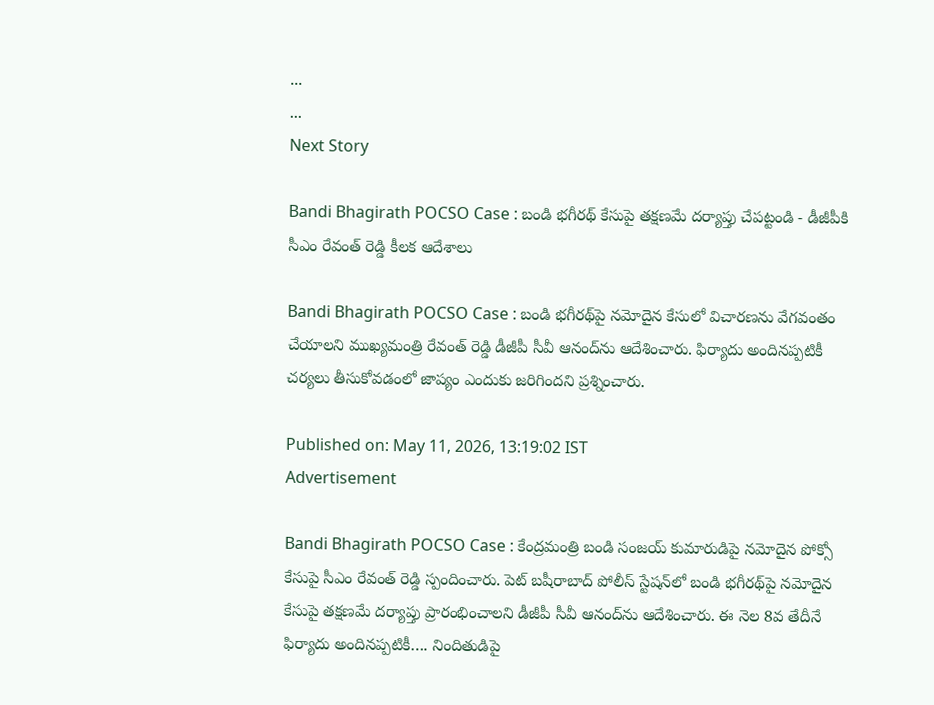...
...
Next Story

Bandi Bhagirath POCSO Case : బండి భగీరథ్ కేసుపై తక్షణమే దర్యాప్తు చేపట్టండి - డీజీపీకి సీఎం రేవంత్ రెడ్డి కీలక ఆదేశాలు

Bandi Bhagirath POCSO Case : బండి భగీరథ్‌పై నమోదైన కేసులో విచారణను వేగవంతం చేయాలని ముఖ్యమంత్రి రేవంత్ రెడ్డి డీజీపీ సీవీ ఆనంద్‌ను ఆదేశించారు. ఫిర్యాదు అందినప్పటికీ చర్యలు తీసుకోవడంలో జాప్యం ఎందుకు జరిగిందని ప్రశ్నించారు.

Published on: May 11, 2026, 13:19:02 IST
Advertisement

Bandi Bhagirath POCSO Case : కేంద్రమంత్రి బండి సంజయ్ కుమారుడిపై నమోదైన పోక్సో కేసుపై సీఎం రేవంత్ రెడ్డి స్పందించారు. పెట్ బషీరాబాద్ పోలీస్ స్టేషన్‌లో బండి భగీరథ్‌పై నమోదైన కేసుపై తక్షణమే దర్యాప్తు ప్రారంభించాలని డీజీపీ సీవీ ఆనంద్‌ను ఆదేశించారు. ఈ నెల 8వ తేదీనే ఫిర్యాదు అందినప్పటికీ…. నిందితుడిపై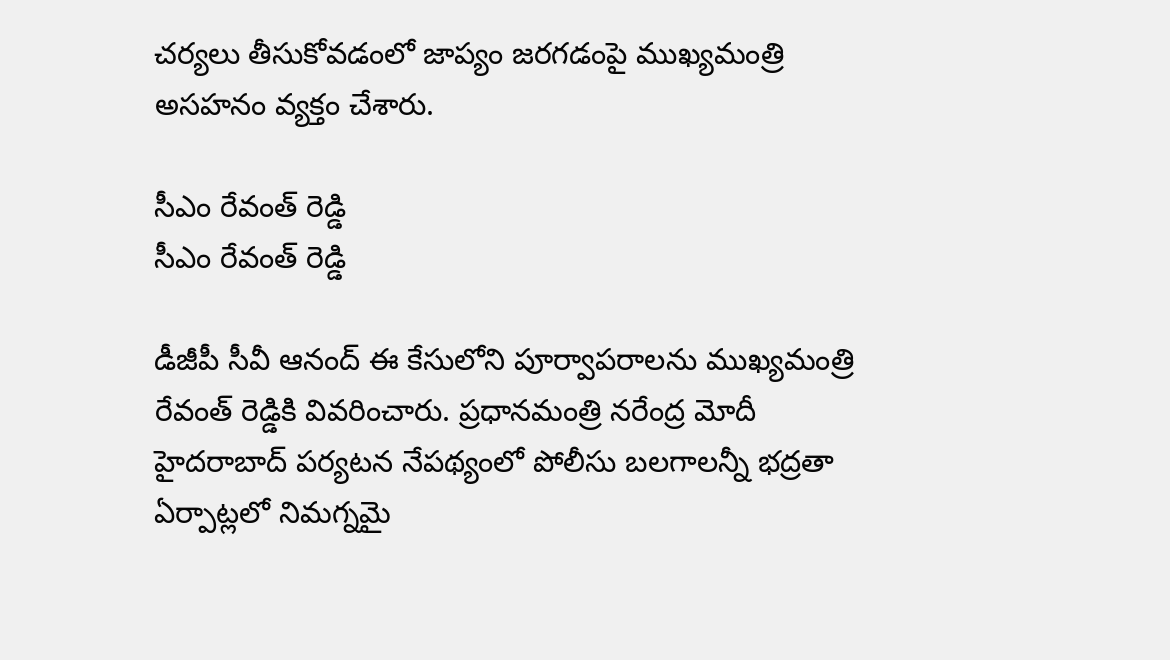చర్యలు తీసుకోవడంలో జాప్యం జరగడంపై ముఖ్యమంత్రి అసహనం వ్యక్తం చేశారు.

సీఎం రేవంత్ రెడ్డి
సీఎం రేవంత్ రెడ్డి

డీజీపీ సీవీ ఆనంద్ ఈ కేసులోని పూర్వాపరాలను ముఖ్యమంత్రి రేవంత్ రెడ్డికి వివరించారు. ప్రధానమంత్రి నరేంద్ర మోదీ హైదరాబాద్ పర్యటన నేపథ్యంలో పోలీసు బలగాలన్నీ భద్రతా ఏర్పాట్లలో నిమగ్నమై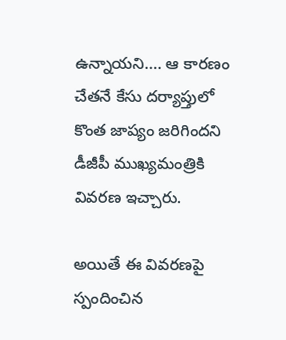ఉన్నాయని…. ఆ కారణం చేతనే కేసు దర్యాప్తులో కొంత జాప్యం జరిగిందని డీజీపీ ముఖ్యమంత్రికి వివరణ ఇచ్చారు.

అయితే ఈ వివరణపై స్పందించిన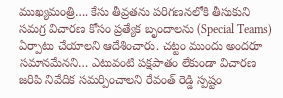ముఖ్యమంత్రి…. కేసు తీవ్రతను పరిగణనలోకి తీసుకుని సమగ్ర విచారణ కోసం ప్రత్యేక బృందాలను (Special Teams) ఏర్పాటు చేయాలని ఆదేశించారు. చట్టం ముందు అందరూ సమానమేనని… ఎటువంటి పక్షపాతం లేకుండా విచారణ జరిపి నివేదిక సమర్పించాలని రేవంత్ రెడ్డి స్పష్టం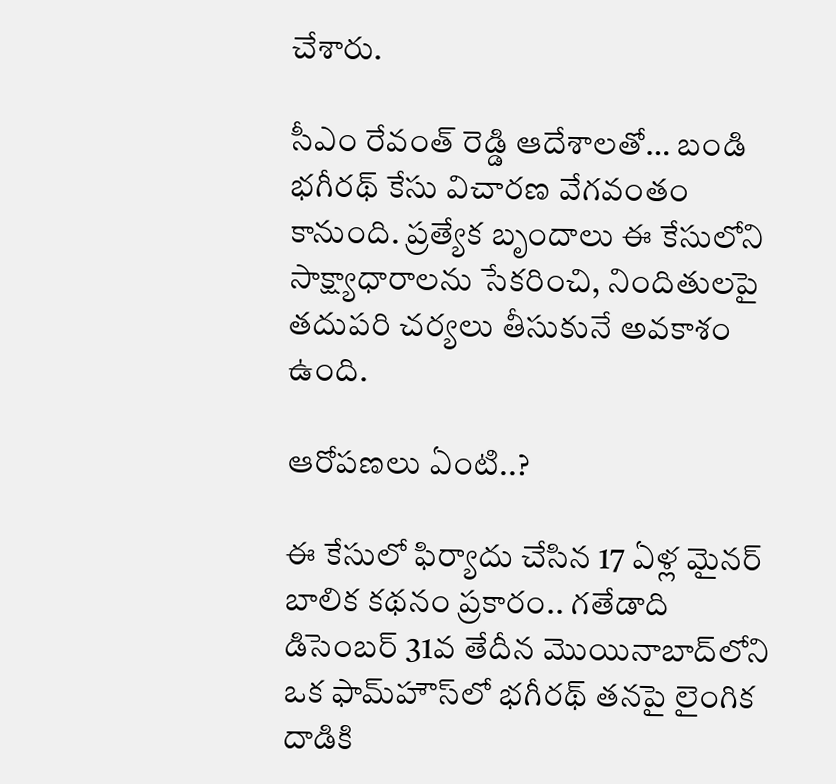చేశారు.

సీఎం రేవంత్ రెడ్డి ఆదేశాలతో… బండి భగీరథ్ కేసు విచారణ వేగవంతం కానుంది. ప్రత్యేక బృందాలు ఈ కేసులోని సాక్ష్యాధారాలను సేకరించి, నిందితులపై తదుపరి చర్యలు తీసుకునే అవకాశం ఉంది.

ఆరోపణలు ఏంటి..?

ఈ కేసులో ఫిర్యాదు చేసిన 17 ఏళ్ల మైనర్ బాలిక కథనం ప్రకారం.. గతేడాది డిసెంబర్ 31వ తేదీన మొయినాబాద్‌లోని ఒక ఫామ్‌హౌస్‌లో భగీరథ్ తనపై లైంగిక దాడికి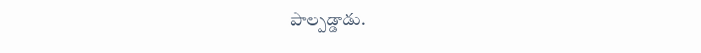పాల్పడ్డాడు.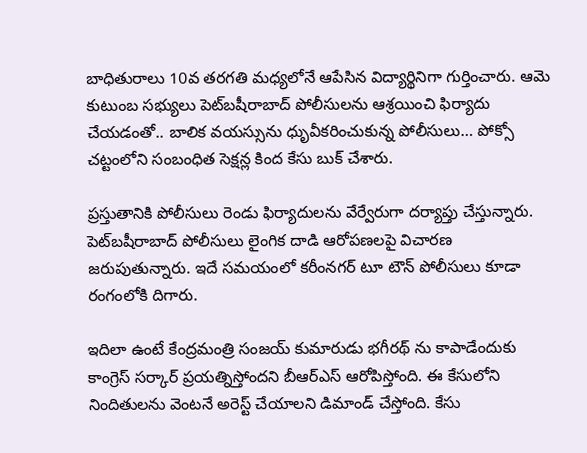బాధితురాలు 10వ తరగతి మధ్యలోనే ఆపేసిన విద్యార్థినిగా గుర్తించారు. ఆమె కుటుంబ సభ్యులు పెట్‌బషీరాబాద్ పోలీసులను ఆశ్రయించి ఫిర్యాదు చేయడంతో.. బాలిక వయస్సును ధృువీకరించుకున్న పోలీసులు… పోక్సో చట్టంలోని సంబంధిత సెక్షన్ల కింద కేసు బుక్ చేశారు.

ప్రస్తుతానికి పోలీసులు రెండు ఫిర్యాదులను వేర్వేరుగా దర్యాప్తు చేస్తున్నారు. పెట్‌బషీరాబాద్ పోలీసులు లైంగిక దాడి ఆరోపణలపై విచారణ జరుపుతున్నారు. ఇదే సమయంలో కరీంనగర్ టూ టౌన్ పోలీసులు కూడా రంగంలోకి దిగారు.

ఇదిలా ఉంటే కేంద్రమంత్రి సంజయ్ కుమారుడు భగీరథ్ ను కాపాడేందుకు కాంగ్రెస్ సర్కార్ ప్రయత్నిస్తోందని బీఆర్ఎస్ ఆరోపిస్తోంది. ఈ కేసులోని నిందితులను వెంటనే అరెస్ట్ చేయాలని డిమాండ్ చేస్తోంది. కేసు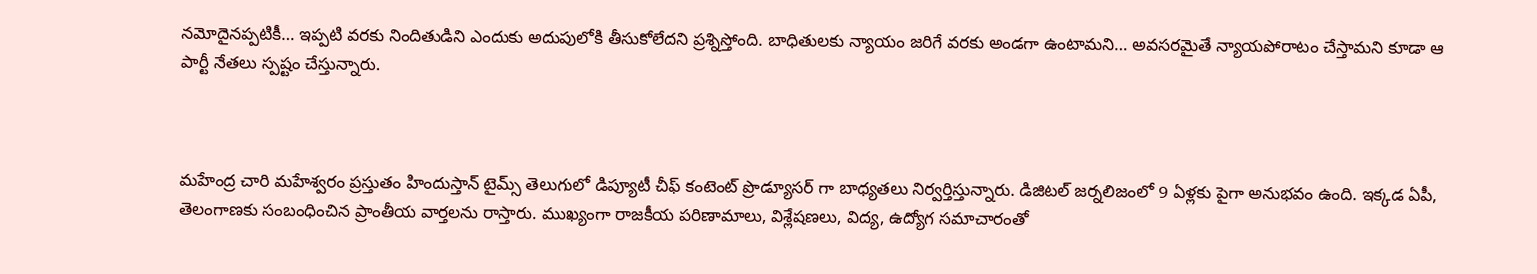నమోదైనప్పటికీ… ఇప్పటి వరకు నిందితుడిని ఎందుకు అదుపులోకి తీసుకోలేదని ప్రశ్నిస్తోంది. బాధితులకు న్యాయం జరిగే వరకు అండగా ఉంటామని… అవసరమైతే న్యాయపోరాటం చేస్తామని కూడా ఆ పార్టీ నేతలు స్పష్టం చేస్తున్నారు.



మహేంద్ర చారి మహేశ్వరం ప్రస్తుతం హిందుస్తాన్ టైమ్స్ తెలుగులో డిప్యూటీ చీఫ్ కంటెంట్ ప్రొడ్యూసర్ గా బాధ్యతలు నిర్వర్తిస్తున్నారు. డిజిటల్ జర్నలిజంలో 9 ఏళ్లకు పైగా అనుభవం ఉంది. ఇక్కడ ఏపీ, తెలంగాణకు సంబంధించిన ప్రాంతీయ వార్తలను రాస్తారు. ముఖ్యంగా రాజకీయ పరిణామాలు, విశ్లేషణలు, విద్య, ఉద్యోగ సమాచారంతో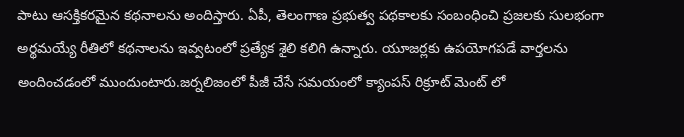పాటు ఆసక్తికరమైన కథనాలను అందిస్తారు. ఏపీ, తెలంగాణ ప్రభుత్వ పథకాలకు సంబంధించి ప్రజలకు సులభంగా అర్థమయ్యే రీతిలో కథనాలను ఇవ్వటంలో ప్రత్యేక శైలి కలిగి ఉన్నారు. యూజర్లకు ఉపయోగపడే వార్తలను అందించడంలో ముందుంటారు.జర్నలిజంలో పీజీ చేసే సమయంలో క్యాంపస్ రిక్రూట్ మెంట్ లో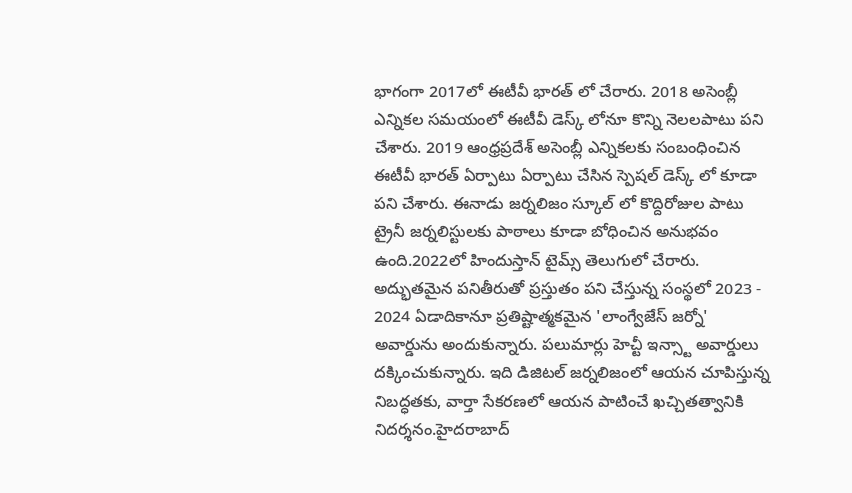భాగంగా 2017లో ఈటీవీ భారత్ లో చేరారు. 2018 అసెంబ్లీ ఎన్నికల సమయంలో ఈటీవీ డెస్క్ లోనూ కొన్ని నెలలపాటు పని చేశారు. 2019 ఆంధ్రప్రదేశ్ అసెంబ్లీ ఎన్నికలకు సంబంధించిన ఈటీవీ భారత్ ఏర్పాటు ఏర్పాటు చేసిన స్పెషల్ డెస్క్ లో కూడా పని చేశారు. ఈనాడు జర్నలిజం స్కూల్ లో కొద్దిరోజుల పాటు ట్రైనీ జర్నలిస్టులకు పాఠాలు కూడా బోధించిన అనుభవం ఉంది.2022లో హిందుస్తాన్ టైమ్స్ తెలుగులో చేరారు. అద్భుతమైన పనితీరుతో ప్రస్తుతం పని చేస్తున్న సంస్థలో 2023 - 2024 ఏడాదికానూ ప్రతిష్టాత్మకమైన 'లాంగ్వేజేస్ జర్నో' అవార్డును అందుకున్నారు. పలుమార్లు హెచ్టీ ఇన్స్టా అవార్డులు దక్కించుకున్నారు. ఇది డిజిటల్ జర్నలిజంలో ఆయన చూపిస్తున్న నిబద్ధతకు, వార్తా సేకరణలో ఆయన పాటించే ఖచ్చితత్వానికి నిదర్శనం.హైదరాబాద్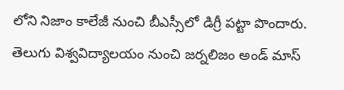లోని నిజాం కాలేజీ నుంచి బీఎస్సీలో డిగ్రీ పట్టా పొందారు. తెలుగు విశ్వవిద్యాలయం నుంచి జర్నలిజం అండ్ మాస్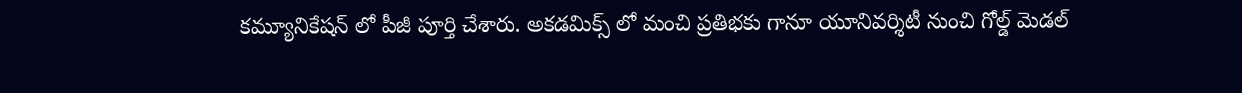కమ్యూనికేషన్ లో పీజీ పూర్తి చేశారు. అకడమిక్స్ లో మంచి ప్రతిభకు గానూ యూనివర్శిటీ నుంచి గోల్డ్ మెడల్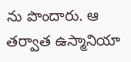ను పొందారు. ఆ తర్వాత ఉస్మానియా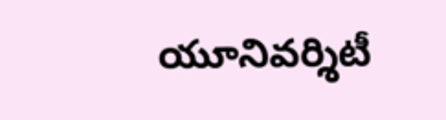యూనివర్శిటీ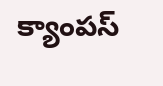క్యాంపస్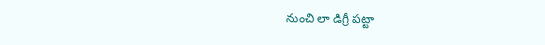నుంచి లా డిగ్రీ పట్టా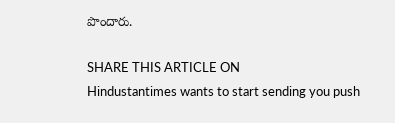పొందారు.

SHARE THIS ARTICLE ON
Hindustantimes wants to start sending you push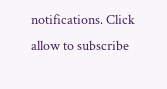notifications. Click allow to subscribe